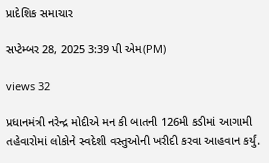પ્રાદેશિક સમાચાર

સપ્ટેમ્બર 28, 2025 3:39 પી એમ(PM)

views 32

પ્રધાનમંત્રી નરેન્દ્ર મોદીએ મન કી બાતની 126મી કડીમાં આગામી તહેવારોમાં લોકોને સ્વદેશી વસ્તુઓની ખરીદી કરવા આહવાન કર્યું.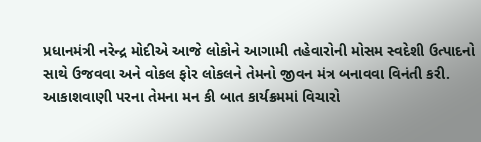પ્રધાનમંત્રી નરેન્દ્ર મોદીએ આજે લોકોને આગામી તહેવારોની મોસમ સ્વદેશી ઉત્પાદનો સાથે ઉજવવા અને વોકલ ફોર લોકલને તેમનો જીવન મંત્ર બનાવવા વિનંતી કરી. આકાશવાણી પરના તેમના મન કી બાત કાર્યક્રમમાં વિચારો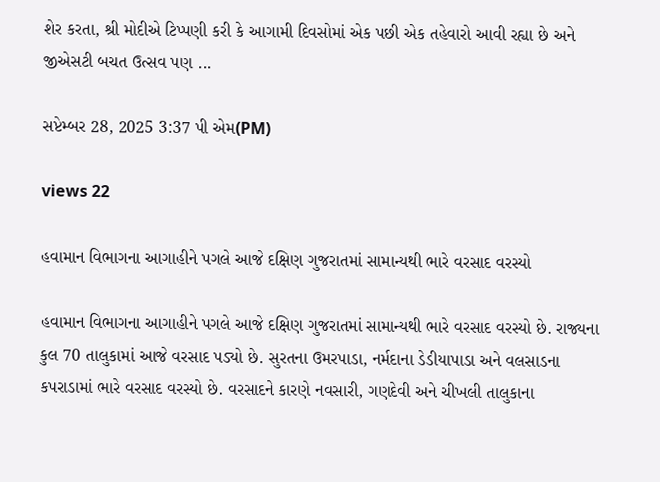શેર કરતા, શ્રી મોદીએ ટિપ્પણી કરી કે આગામી દિવસોમાં એક પછી એક તહેવારો આવી રહ્યા છે અને જીએસટી બચત ઉત્સવ પણ ...

સપ્ટેમ્બર 28, 2025 3:37 પી એમ(PM)

views 22

હવામાન વિભાગના આગાહીને પગલે આજે દક્ષિણ ગુજરાતમાં સામાન્યથી ભારે વરસાદ વરસ્યો

હવામાન વિભાગના આગાહીને પગલે આજે દક્ષિણ ગુજરાતમાં સામાન્યથી ભારે વરસાદ વરસ્યો છે. રાજ્યના કુલ 70 તાલુકામાં આજે વરસાદ પડ્યો છે. સુરતના ઉમરપાડા, નર્મદાના ડેડીયાપાડા અને વલસાડના કપરાડામાં ભારે વરસાદ વરસ્યો છે. વરસાદને કારણે નવસારી, ગણદેવી અને ચીખલી તાલુકાના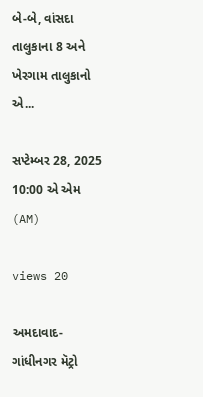બે-બે, વાંસદા તાલુકાના 8 અને ખેરગામ તાલુકાનો એ...

સપ્ટેમ્બર 28, 2025 10:00 એ એમ (AM)

views 20

અમદાવાદ-ગાંધીનગર મૅટ્રો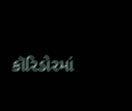કૉરિડોરમાં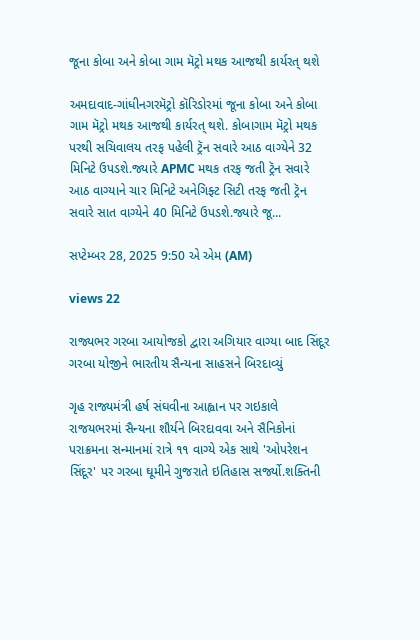જૂના કોબા અને કોબા ગામ મૅટ્રો મથક આજથી કાર્યરત્ થશે

અમદાવાદ-ગાંધીનગરમૅટ્રો કૉરિડોરમાં જૂના કોબા અને કોબા ગામ મૅટ્રો મથક આજથી કાર્યરત્ થશે. કોબાગામ મૅટ્રો મથક પરથી સચિવાલય તરફ પહેલી ટ્રૅન સવારે આઠ વાગ્યેને 32 મિનિટે ઉપડશે.જ્યારે APMC મથક તરફ જતી ટ્રૅન સવારે આઠ વાગ્યાને ચાર મિનિટે અનેગિફ્ટ સિટી તરફ જતી ટ્રૅન સવારે સાત વાગ્યેને 40 મિનિટે ઉપડશે.જ્યારે જૂ...

સપ્ટેમ્બર 28, 2025 9:50 એ એમ (AM)

views 22

રાજ્યભર ગરબા આયોજકો દ્વારા અગિયાર વાગ્યા બાદ સિંદૂર ગરબા યોજીને ભારતીય સૈન્યના સાહસને બિરદાવ્યું

ગૃહ રાજ્યમંત્રી હર્ષ સંઘવીના આહ્વાન પર ગઇકાલે રાજયભરમાં સૈન્યના શૌર્યને બિરદાવવા અને સૈનિકોનાં પરાક્રમના સન્માનમાં રાત્રે ૧૧ વાગ્યે એક સાથે 'ઓપરેશન સિંદૂર' પર ગરબા ઘૂમીને ગુજરાતે ઇતિહાસ સર્જ્યો.શક્તિની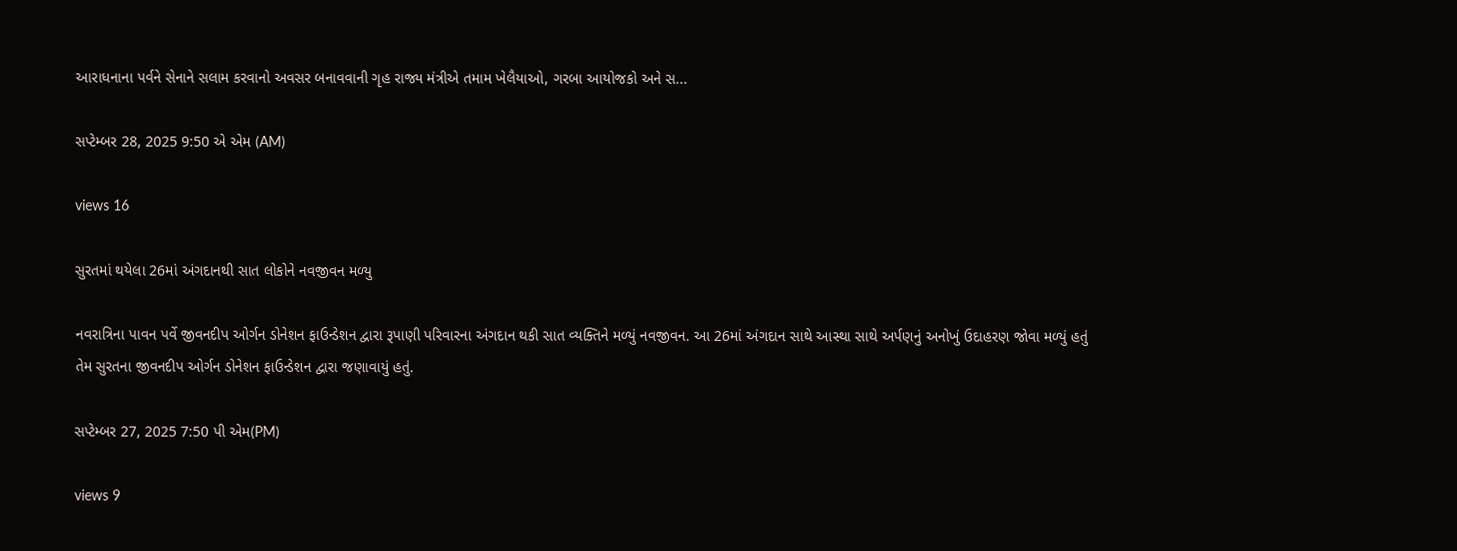આરાધનાના પર્વને સેનાને સલામ કરવાનો અવસર બનાવવાની ગૃહ રાજ્ય મંત્રીએ તમામ ખેલૈયાઓ, ગરબા આયોજકો અને સ...

સપ્ટેમ્બર 28, 2025 9:50 એ એમ (AM)

views 16

સુરતમાં થયેલા 26માં અંગદાનથી સાત લોકોને નવજીવન મળ્યુ

નવરાત્રિના પાવન પર્વે જીવનદીપ ઓર્ગન ડોનેશન ફાઉન્ડેશન દ્વારા રૂપાણી પરિવારના અંગદાન થકી સાત વ્યક્તિને મળ્યું નવજીવન. આ 26માં અંગદાન સાથે આસ્થા સાથે અર્પણનું અનોખું ઉદાહરણ જોવા મળ્યું હતું તેમ સુરતના જીવનદીપ ઓર્ગન ડોનેશન ફાઉન્ડેશન દ્વારા જણાવાયું હતું.

સપ્ટેમ્બર 27, 2025 7:50 પી એમ(PM)

views 9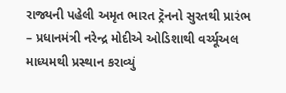રાજ્યની પહેલી અમૃત ભારત ટ્રૅનનો સુરતથી પ્રારંભ – પ્રધાનમંત્રી નરેન્દ્ર મોદીએ ઓડિશાથી વર્ચ્યૂઅલ માધ્યમથી પ્રસ્થાન કરાવ્યું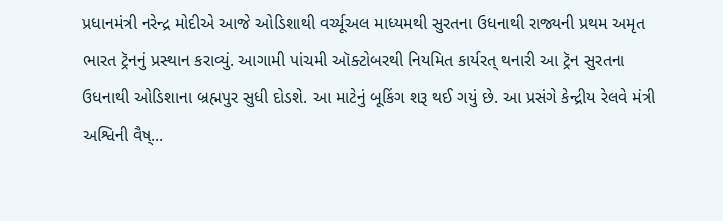પ્રધાનમંત્રી નરેન્દ્ર મોદીએ આજે ઓડિશાથી વર્ચ્યૂઅલ માધ્યમથી સુરતના ઉધનાથી રાજ્યની પ્રથમ અમૃત ભારત ટ્રૅનનું પ્રસ્થાન કરાવ્યું. આગામી પાંચમી ઑક્ટોબરથી નિયમિત કાર્યરત્ થનારી આ ટ્રૅન સુરતના ઉધનાથી ઓડિશાના બ્રહ્મપુર સુધી દોડશે. આ માટેનું બૂકિંગ શરૂ થઈ ગયું છે. આ પ્રસંગે કેન્દ્રીય રેલવે મંત્રી અશ્વિની વૈષ્...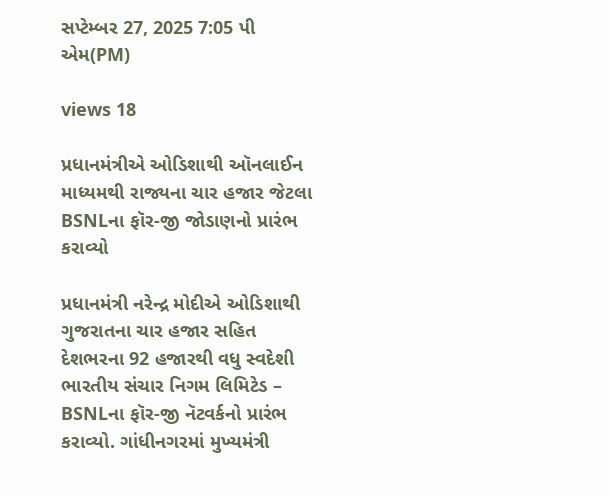સપ્ટેમ્બર 27, 2025 7:05 પી એમ(PM)

views 18

પ્રધાનમંત્રીએ ઓડિશાથી ઑનલાઈન માધ્યમથી રાજ્યના ચાર હજાર જેટલા BSNLના ફૉર-જી જોડાણનો પ્રારંભ કરાવ્યો

પ્રધાનમંત્રી નરેન્દ્ર મોદીએ ઓડિશાથી ગુજરાતના ચાર હજાર સહિત દેશભરના 92 હજારથી વધુ સ્વદેશી ભારતીય સંચાર નિગમ લિમિટેડ – BSNLના ફૉર-જી નૅટવર્કનો પ્રારંભ કરાવ્યો. ગાંધીનગરમાં મુખ્યમંત્રી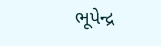ભૂપેન્દ્ર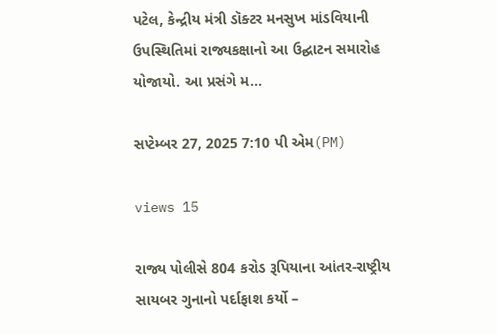પટેલ, કેન્દ્રીય મંત્રી ડૉક્ટર મનસુખ માંડવિયાની ઉપસ્થિતિમાં રાજ્યકક્ષાનો આ ઉદ્ઘાટન સમારોહ યોજાયો. આ પ્રસંગે મ...

સપ્ટેમ્બર 27, 2025 7:10 પી એમ(PM)

views 15

રાજ્ય પોલીસે 804 કરોડ રૂપિયાના આંતર-રાષ્ટ્રીય સાયબર ગુનાનો પર્દાફાશ કર્યો –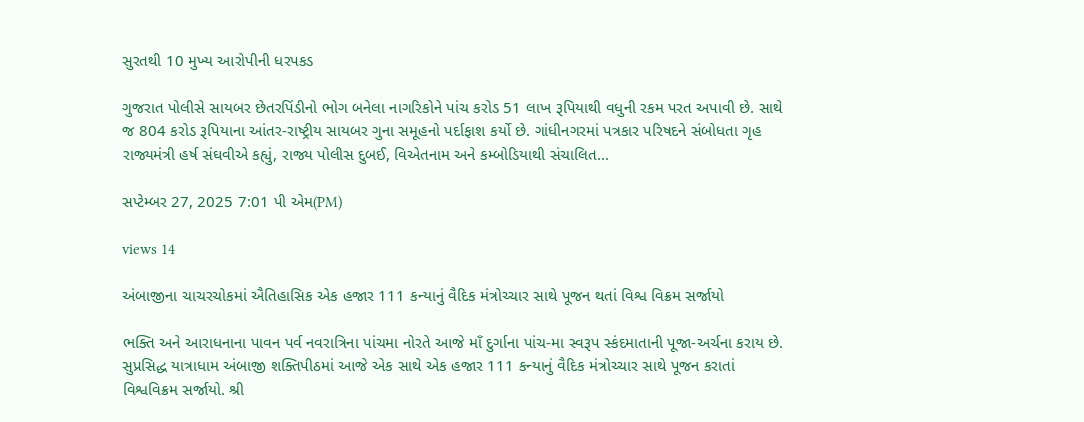સુરતથી 10 મુખ્ય આરોપીની ધરપકડ

ગુજરાત પોલીસે સાયબર છેતરપિંડીનો ભોગ બનેલા નાગરિકોને પાંચ કરોડ 51 લાખ રૂપિયાથી વધુની રકમ પરત અપાવી છે. સાથે જ 804 કરોડ રૂપિયાના આંતર-રાષ્ટ્રીય સાયબર ગુના સમૂહનો પર્દાફાશ કર્યો છે. ગાંધીનગરમાં પત્રકાર પરિષદને સંબોધતા ગૃહ રાજ્યમંત્રી હર્ષ સંઘવીએ કહ્યું, રાજ્ય પોલીસ દુબઈ, વિએતનામ અને કમ્બોડિયાથી સંચાલિત...

સપ્ટેમ્બર 27, 2025 7:01 પી એમ(PM)

views 14

અંબાજીના ચાચરચોકમાં ઐતિહાસિક એક હજાર 111 કન્યાનું વૈદિક મંત્રોચ્ચાર સાથે પૂજન થતાં વિશ્વ વિક્રમ સર્જાયો

ભક્તિ અને આરાધનાના પાવન પર્વ નવરાત્રિના પાંચમા નોરતે આજે માઁ દુર્ગાના પાંચ-મા સ્વરૂપ સ્કંદમાતાની પૂજા-અર્ચના કરાય છે. સુપ્રસિદ્ધ યાત્રાધામ અંબાજી શક્તિપીઠમાં આજે એક સાથે એક હજાર 111 કન્યાનું વૈદિક મંત્રોચ્ચાર સાથે પૂજન કરાતાં વિશ્વવિક્રમ સર્જાયો. શ્રી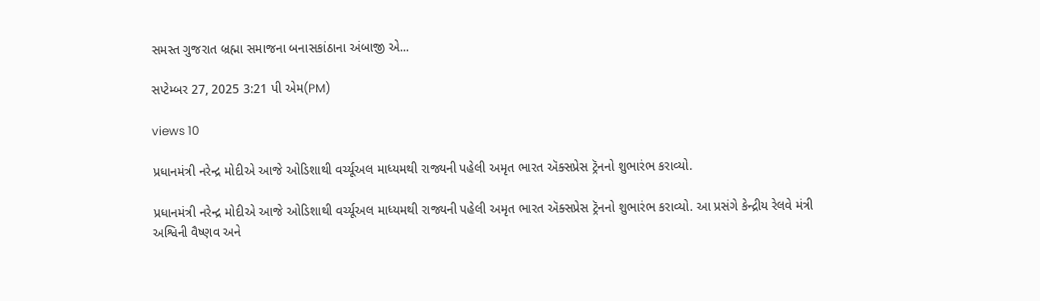સમસ્ત ગુજરાત બ્રહ્મા સમાજના બનાસકાંઠાના અંબાજી એ...

સપ્ટેમ્બર 27, 2025 3:21 પી એમ(PM)

views 10

પ્રધાનમંત્રી નરેન્દ્ર મોદીએ આજે ઓડિશાથી વર્ચ્યૂઅલ માધ્યમથી રાજ્યની પહેલી અમૃત ભારત ઍક્સપ્રેસ ટ્રૅનનો શુભારંભ કરાવ્યો.

પ્રધાનમંત્રી નરેન્દ્ર મોદીએ આજે ઓડિશાથી વર્ચ્યૂઅલ માધ્યમથી રાજ્યની પહેલી અમૃત ભારત ઍક્સપ્રેસ ટ્રૅનનો શુભારંભ કરાવ્યો. આ પ્રસંગે કેન્દ્રીય રેલવે મંત્રી અશ્વિની વૈષ્ણવ અને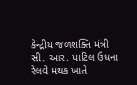કેન્દ્રીય જળશક્તિ મંત્રી સી. આર. પાટિલ ઉધના રેલવે મથક ખાતે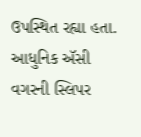ઉપસ્થિત રહ્યા હતા. આધુનિક ઍસી વગરની સ્લિપર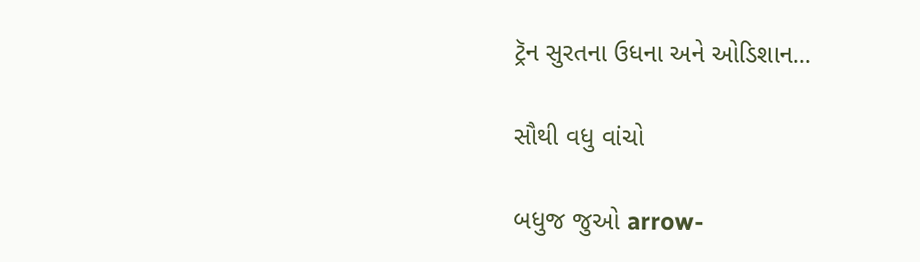ટ્રૅન સુરતના ઉધના અને ઓડિશાન...

સૌથી વધુ વાંચો

બધુજ જુઓ arrow-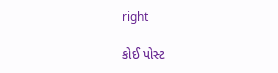right

કોઈ પોસ્ટ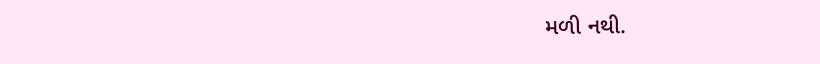મળી નથી.